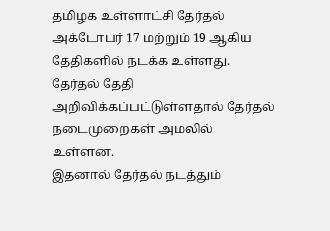தமிழக உள்ளாட்சி தேர்தல் அக்டோபர் 17 மற்றும் 19 ஆகிய தேதிகளில் நடக்க உள்ளது. தேர்தல் தேதி அறிவிக்கப்பட்டுள்ளதால் தேர்தல் நடைமுறைகள் அமலில் உள்ளன.
இதனால் தேர்தல் நடத்தும்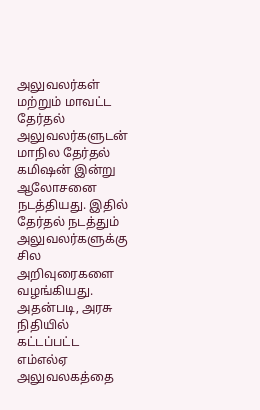அலுவலர்கள் மற்றும் மாவட்ட தேர்தல்
அலுவலர்களுடன் மாநில தேர்தல் கமிஷன் இன்று ஆலோசனை நடத்தியது. இதில் தேர்தல் நடத்தும் அலுவலர்களுக்கு சில அறிவுரைகளை வழங்கியது. அதன்படி, அரசு நிதியில் கட்டப்பட்ட எம்எல்ஏ அலுவலகத்தை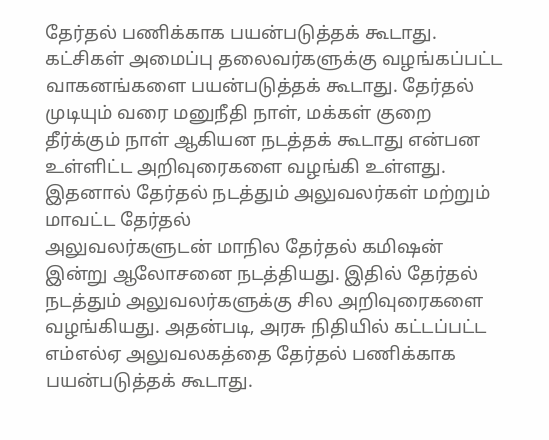தேர்தல் பணிக்காக பயன்படுத்தக் கூடாது. கட்சிகள் அமைப்பு தலைவர்களுக்கு வழங்கப்பட்ட வாகனங்களை பயன்படுத்தக் கூடாது. தேர்தல் முடியும் வரை மனுநீதி நாள், மக்கள் குறை தீர்க்கும் நாள் ஆகியன நடத்தக் கூடாது என்பன உள்ளிட்ட அறிவுரைகளை வழங்கி உள்ளது.
இதனால் தேர்தல் நடத்தும் அலுவலர்கள் மற்றும் மாவட்ட தேர்தல்
அலுவலர்களுடன் மாநில தேர்தல் கமிஷன் இன்று ஆலோசனை நடத்தியது. இதில் தேர்தல் நடத்தும் அலுவலர்களுக்கு சில அறிவுரைகளை வழங்கியது. அதன்படி, அரசு நிதியில் கட்டப்பட்ட எம்எல்ஏ அலுவலகத்தை தேர்தல் பணிக்காக பயன்படுத்தக் கூடாது.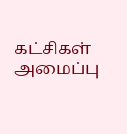கட்சிகள் அமைப்பு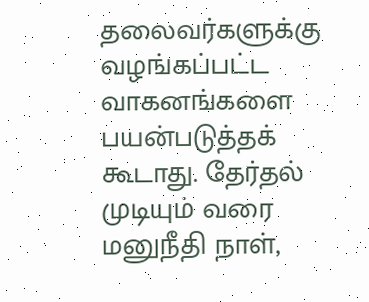தலைவர்களுக்கு வழங்கப்பட்ட வாகனங்களை பயன்படுத்தக் கூடாது. தேர்தல் முடியும் வரை மனுநீதி நாள்,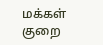மக்கள் குறை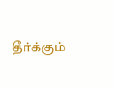தீர்க்கும்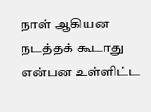நாள் ஆகியன நடத்தக் கூடாது என்பன உள்ளிட்ட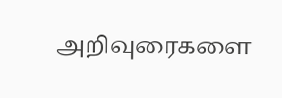அறிவுரைகளை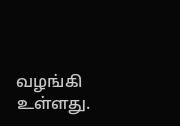வழங்கி உள்ளது.